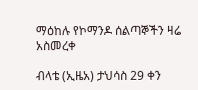ማዕከሉ የኮማንዶ ሰልጣኞችን ዛሬ አስመረቀ

ብላቴ (ኢዜአ) ታህሳስ 29 ቀን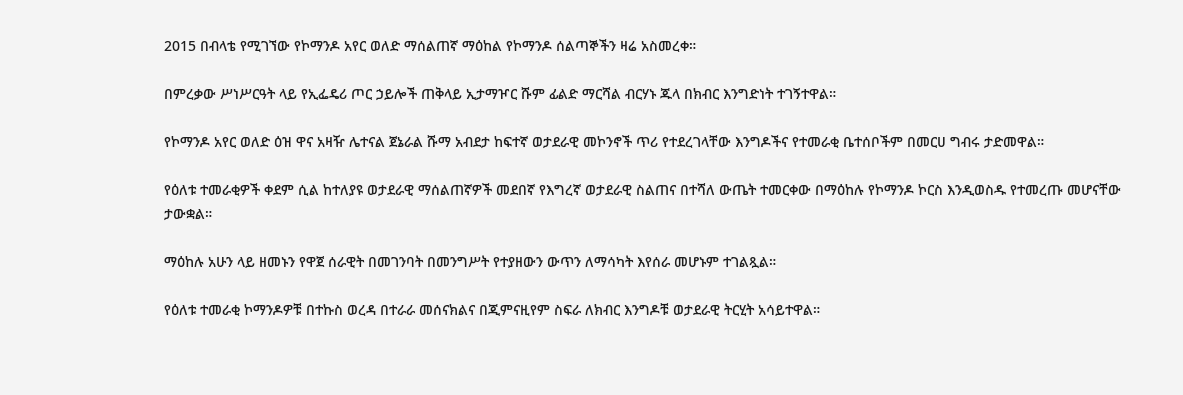2015 በብላቴ የሚገኘው የኮማንዶ አየር ወለድ ማሰልጠኛ ማዕከል የኮማንዶ ሰልጣኞችን ዛሬ አስመረቀ።

በምረቃው ሥነሥርዓት ላይ የኢፌዴሪ ጦር ኃይሎች ጠቅላይ ኢታማዦር ሹም ፊልድ ማርሻል ብርሃኑ ጁላ በክብር እንግድነት ተገኝተዋል።

የኮማንዶ አየር ወለድ ዕዝ ዋና አዛዥ ሌተናል ጀኔራል ሹማ አብደታ ከፍተኛ ወታደራዊ መኮንኖች ጥሪ የተደረገላቸው እንግዶችና የተመራቂ ቤተሰቦችም በመርሀ ግብሩ ታድመዋል።

የዕለቱ ተመራቂዎች ቀደም ሲል ከተለያዩ ወታደራዊ ማሰልጠኛዎች መደበኛ የእግረኛ ወታደራዊ ስልጠና በተሻለ ውጤት ተመርቀው በማዕከሉ የኮማንዶ ኮርስ እንዲወስዱ የተመረጡ መሆናቸው ታውቋል።

ማዕከሉ አሁን ላይ ዘመኑን የዋጀ ሰራዊት በመገንባት በመንግሥት የተያዘውን ውጥን ለማሳካት እየሰራ መሆኑም ተገልጿል።

የዕለቱ ተመራቂ ኮማንዶዎቹ በተኩስ ወረዳ በተራራ መሰናክልና በጂምናዚየም ስፍራ ለክብር እንግዶቹ ወታደራዊ ትርሂት አሳይተዋል።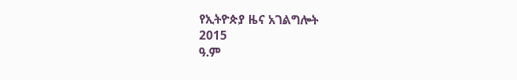የኢትዮጵያ ዜና አገልግሎት
2015
ዓ.ም